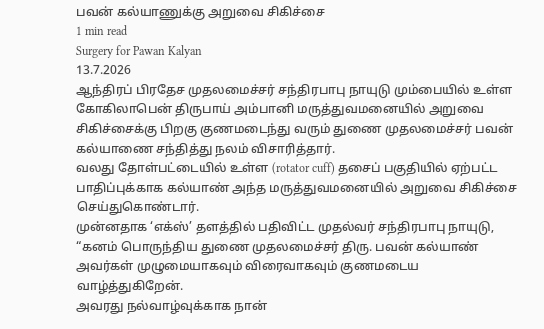பவன் கல்யாணுக்கு அறுவை சிகிச்சை
1 min read
Surgery for Pawan Kalyan
13.7.2026
ஆந்திரப் பிரதேச முதலமைச்சர் சந்திரபாபு நாயுடு மும்பையில் உள்ள கோகிலாபென் திருபாய் அம்பானி மருத்துவமனையில் அறுவை சிகிச்சைக்கு பிறகு குணமடைந்து வரும் துணை முதலமைச்சர் பவன் கல்யாணை சந்தித்து நலம் விசாரித்தார்.
வலது தோள்பட்டையில் உள்ள (rotator cuff) தசைப் பகுதியில் ஏற்பட்ட பாதிப்புக்காக கல்யாண் அந்த மருத்துவமனையில் அறுவை சிகிச்சை செய்துகொண்டார்.
முன்னதாக ‘எக்ஸ்’ தளத்தில் பதிவிட்ட முதல்வர் சந்திரபாபு நாயுடு, “கனம் பொருந்திய துணை முதலமைச்சர் திரு. பவன் கல்யாண் அவர்கள் முழுமையாகவும் விரைவாகவும் குணமடைய வாழ்த்துகிறேன்.
அவரது நல்வாழ்வுக்காக நான்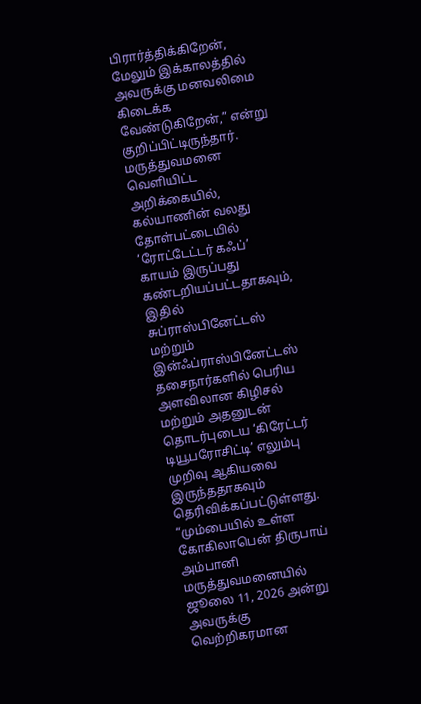பிரார்த்திக்கிறேன், மேலும் இக்காலத்தில் அவருக்கு மனவலிமை கிடைக்க வேண்டுகிறேன்,” என்று குறிப்பிட்டிருந்தார்.
மருத்துவமனை வெளியிட்ட அறிக்கையில், கல்யாணின் வலது தோள்பட்டையில் ‘ரோட்டேட்டர் கஃப்’ காயம் இருப்பது கண்டறியப்பட்டதாகவும், இதில் சுப்ராஸ்பினேட்டஸ் மற்றும் இன்ஃப்ராஸ்பினேட்டஸ் தசைநார்களில் பெரிய அளவிலான கிழிசல் மற்றும் அதனுடன் தொடர்புடைய ‘கிரேட்டர் டியூபரோசிட்டி’ எலும்பு முறிவு ஆகியவை இருந்ததாகவும் தெரிவிக்கப்பட்டுள்ளது.
“மும்பையில் உள்ள கோகிலாபென் திருபாய் அம்பானி மருத்துவமனையில் ஜூலை 11, 2026 அன்று அவருக்கு வெற்றிகரமான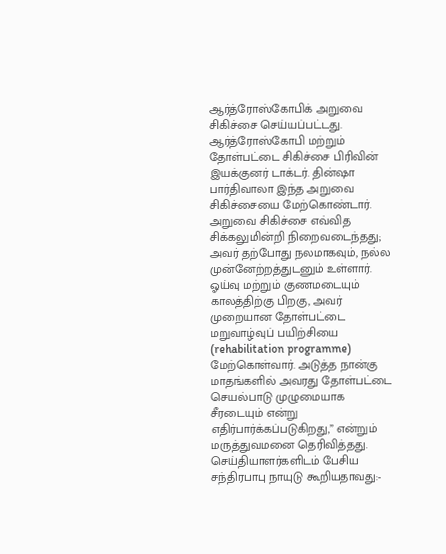ஆர்த்ரோஸ்கோபிக் அறுவை சிகிச்சை செய்யப்பட்டது. ஆர்த்ரோஸ்கோபி மற்றும் தோள்பட்டை சிகிச்சை பிரிவின் இயக்குனர் டாக்டர். தின்ஷா பார்திவாலா இந்த அறுவை சிகிச்சையை மேற்கொண்டார்.
அறுவை சிகிச்சை எவ்வித சிக்கலுமின்றி நிறைவடைந்தது; அவர் தற்போது நலமாகவும், நல்ல முன்னேற்றத்துடனும் உள்ளார். ஓய்வு மற்றும் குணமடையும் காலத்திற்கு பிறகு, அவர் முறையான தோள்பட்டை மறுவாழ்வுப் பயிற்சியை (rehabilitation programme) மேற்கொள்வார். அடுத்த நான்கு மாதங்களில் அவரது தோள்பட்டை செயல்பாடு முழுமையாக சீரடையும் என்று எதிர்பார்க்கப்படுகிறது,” என்றும் மருத்துவமனை தெரிவித்தது.
செய்தியாளர்களிடம் பேசிய சந்திரபாபு நாயுடு கூறியதாவது:-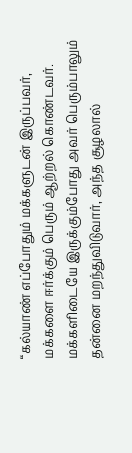“கல்யாண் எப்போதும் மக்களுடன் இருப்பவர், மக்களை ஈர்க்கும் பெரும் ஆற்றல் கொண்டவர். மக்களிடையே இருக்கும்போது அவர் பெரும்பாலும் தன்னை மறந்துவிடுவார், அந்த சூழலால்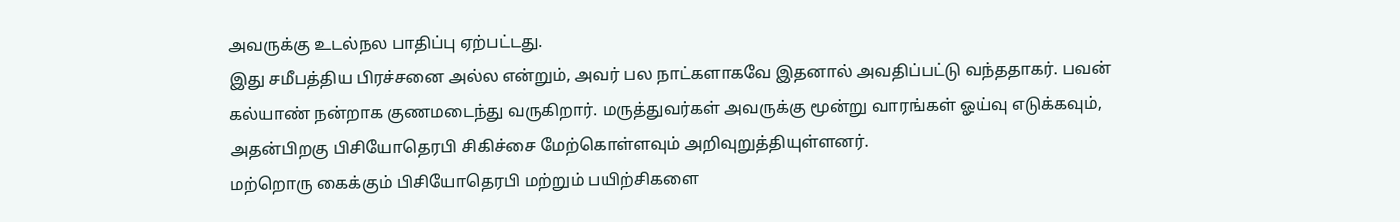அவருக்கு உடல்நல பாதிப்பு ஏற்பட்டது.
இது சமீபத்திய பிரச்சனை அல்ல என்றும், அவர் பல நாட்களாகவே இதனால் அவதிப்பட்டு வந்ததாகர். பவன் கல்யாண் நன்றாக குணமடைந்து வருகிறார். மருத்துவர்கள் அவருக்கு மூன்று வாரங்கள் ஓய்வு எடுக்கவும், அதன்பிறகு பிசியோதெரபி சிகிச்சை மேற்கொள்ளவும் அறிவுறுத்தியுள்ளனர்.
மற்றொரு கைக்கும் பிசியோதெரபி மற்றும் பயிற்சிகளை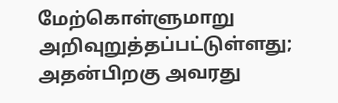மேற்கொள்ளுமாறு அறிவுறுத்தப்பட்டுள்ளது; அதன்பிறகு அவரது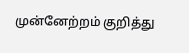முன்னேற்றம் குறித்து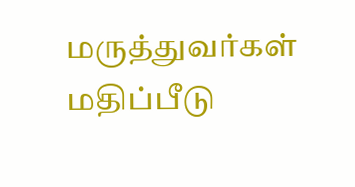மருத்துவர்கள் மதிப்பீடு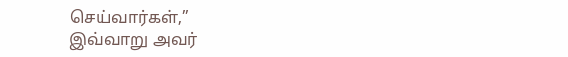செய்வார்கள்,”
இவ்வாறு அவர்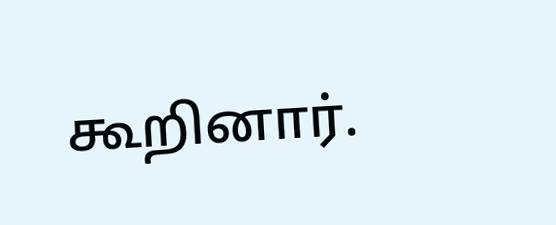கூறினார்.